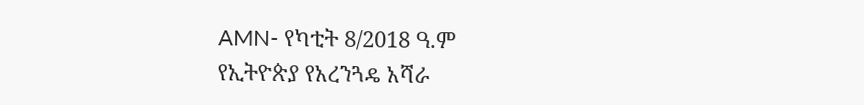AMN- የካቲት 8/2018 ዓ.ም
የኢትዮጵያ የአረንጓዴ አሻራ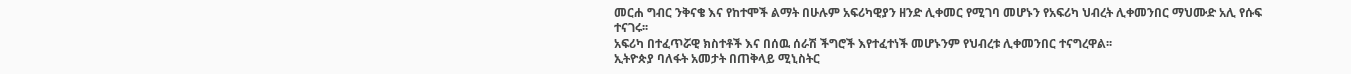መርሐ ግብር ንቅናቄ እና የከተሞች ልማት በሁሉም አፍሪካዊያን ዘንድ ሊቀመር የሚገባ መሆኑን የአፍሪካ ህብረት ሊቀመንበር ማህሙድ አሊ የሱፍ ተናገሩ፡፡
አፍሪካ በተፈጥሯዊ ክስተቶች እና በሰዉ ሰራሽ ችግሮች እየተፈተነች መሆኑንም የህብረቱ ሊቀመንበር ተናግረዋል፡፡
ኢትዮጵያ ባለፋት አመታት በጠቅላይ ሚኒስትር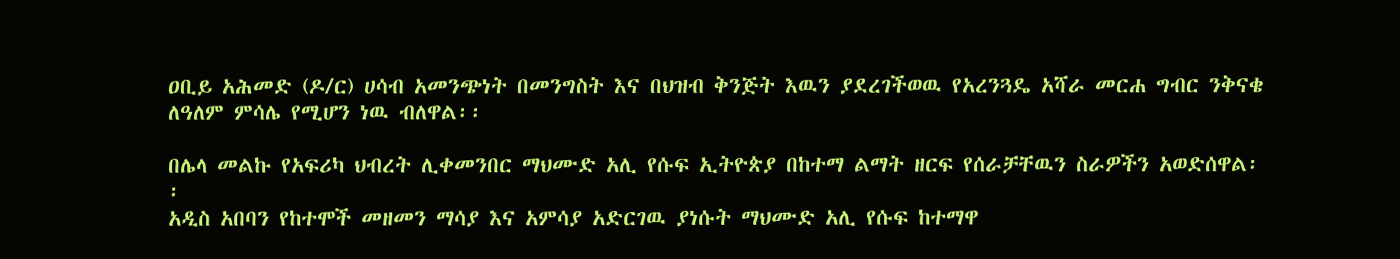ዐቢይ አሕመድ (ዶ/ር) ሀሳብ አመንጭነት በመንግስት እና በህዝብ ቅንጅት እዉን ያደረገችወዉ የአረንጓዴ አሻራ መርሐ ግብር ንቅናቄ ለዓለም ምሳሌ የሚሆን ነዉ ብለዋል፡፡

በሌላ መልኩ የአፍሪካ ህብረት ሊቀመንበር ማህሙድ አሊ የሱፍ ኢትዮጵያ በከተማ ልማት ዘርፍ የሰራቻቸዉን ስራዎችን አወድሰዋል፡፡
አዲስ አበባን የከተሞች መዘመን ማሳያ እና አምሳያ አድርገዉ ያነሱት ማህሙድ አሊ የሱፍ ከተማዋ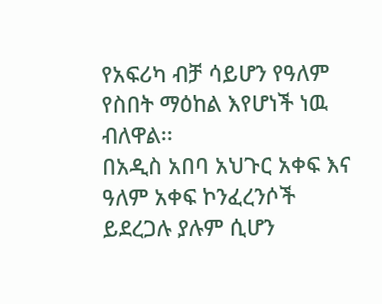የአፍሪካ ብቻ ሳይሆን የዓለም የስበት ማዕከል እየሆነች ነዉ ብለዋል፡፡
በአዲስ አበባ አህጉር አቀፍ እና ዓለም አቀፍ ኮንፈረንሶች ይደረጋሉ ያሉም ሲሆን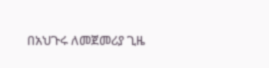በአህጉሩ ለመጀመሪያ ጊዜ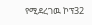የሚደረገዉ ኮፕ32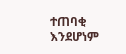ተጠባቂ እንደሆነም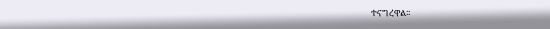ተናግረዋል፡፡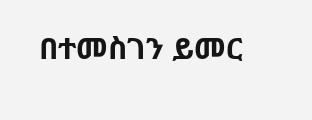በተመስገን ይመር